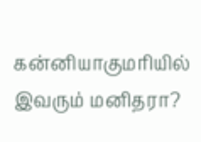கன்னியாகுமரியில் இவரும் மனிதரா?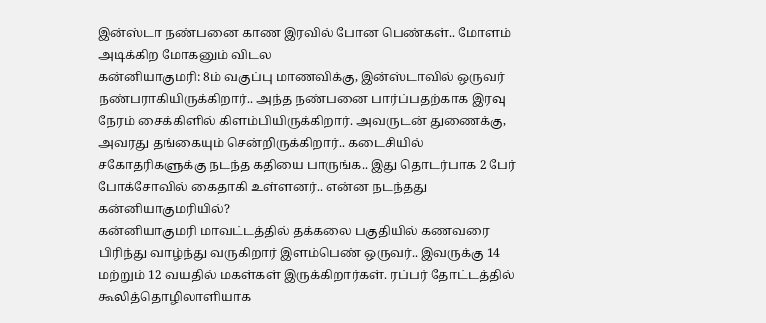இன்ஸ்டா நண்பனை காண இரவில் போன பெண்கள்.. மோளம் அடிக்கிற மோகனும் விடல
கன்னியாகுமரி: 8ம் வகுப்பு மாணவிக்கு, இன்ஸ்டாவில் ஒருவர் நண்பராகியிருக்கிறார்.. அந்த நண்பனை பார்ப்பதற்காக இரவு நேரம் சைக்கிளில் கிளம்பியிருக்கிறார். அவருடன் துணைக்கு, அவரது தங்கையும் சென்றிருக்கிறார்.. கடைசியில் சகோதரிகளுக்கு நடந்த கதியை பாருங்க.. இது தொடர்பாக 2 பேர் போக்சோவில் கைதாகி உள்ளனர்.. என்ன நடந்தது கன்னியாகுமரியில்?
கன்னியாகுமரி மாவட்டத்தில் தக்கலை பகுதியில் கணவரை பிரிந்து வாழ்ந்து வருகிறார் இளம்பெண் ஒருவர்.. இவருக்கு 14 மற்றும் 12 வயதில் மகள்கள் இருக்கிறார்கள். ரப்பர் தோட்டத்தில் கூலித்தொழிலாளியாக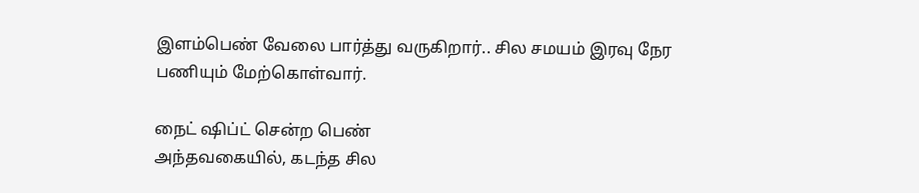இளம்பெண் வேலை பார்த்து வருகிறார்.. சில சமயம் இரவு நேர பணியும் மேற்கொள்வார்.

நைட் ஷிப்ட் சென்ற பெண்
அந்தவகையில், கடந்த சில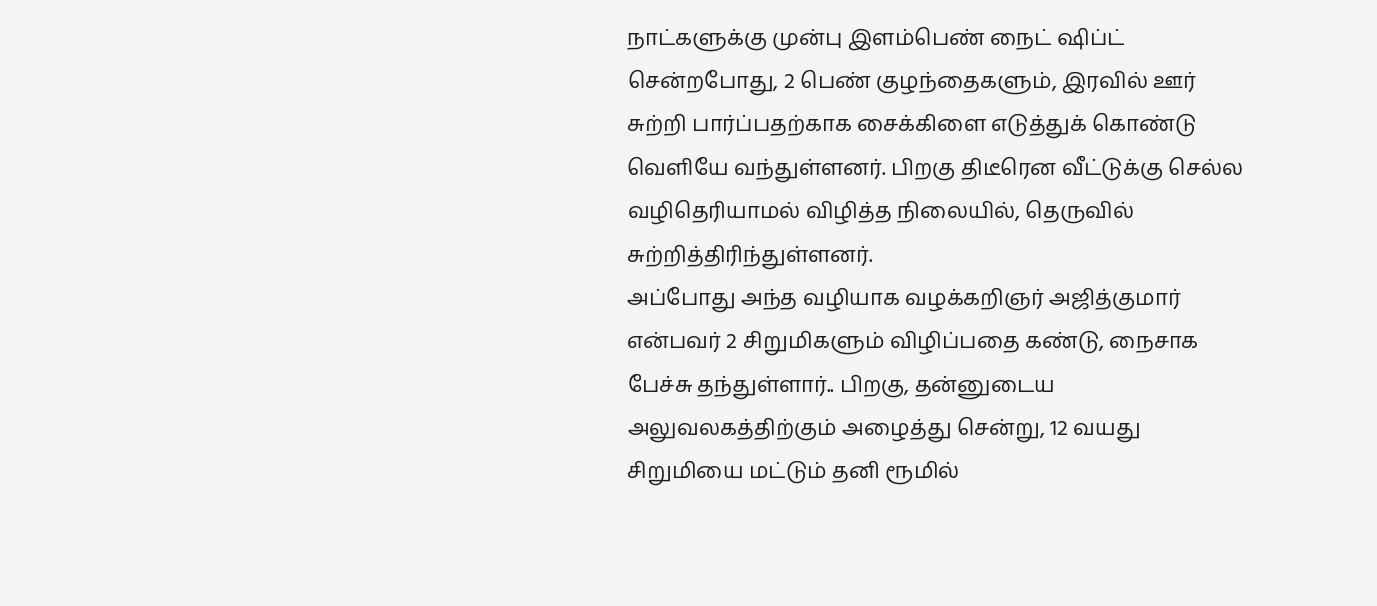நாட்களுக்கு முன்பு இளம்பெண் நைட் ஷிப்ட் சென்றபோது, 2 பெண் குழந்தைகளும், இரவில் ஊர் சுற்றி பார்ப்பதற்காக சைக்கிளை எடுத்துக் கொண்டு வெளியே வந்துள்ளனர். பிறகு திடீரென வீட்டுக்கு செல்ல வழிதெரியாமல் விழித்த நிலையில், தெருவில் சுற்றித்திரிந்துள்ளனர்.
அப்போது அந்த வழியாக வழக்கறிஞர் அஜித்குமார் என்பவர் 2 சிறுமிகளும் விழிப்பதை கண்டு, நைசாக பேச்சு தந்துள்ளார்.. பிறகு, தன்னுடைய அலுவலகத்திற்கும் அழைத்து சென்று, 12 வயது சிறுமியை மட்டும் தனி ரூமில்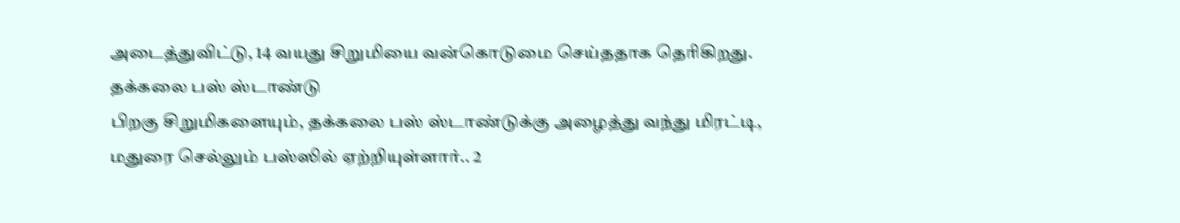அடைத்துவிட்டு, 14 வயது சிறுமியை வன்கொடுமை செய்ததாக தெரிகிறது.
தக்கலை பஸ் ஸ்டாண்டு
பிறகு சிறுமிகளையும், தக்கலை பஸ் ஸ்டாண்டுக்கு அழைத்து வந்து மிரட்டி, மதுரை செல்லும் பஸ்ஸில் ஏற்றியுள்ளார்.. 2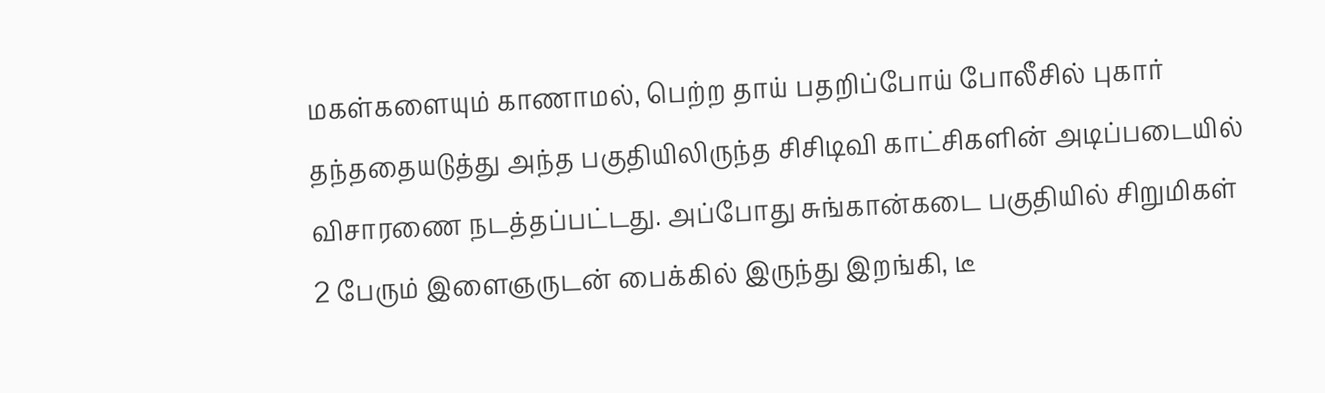மகள்களையும் காணாமல், பெற்ற தாய் பதறிப்போய் போலீசில் புகார் தந்ததையடுத்து அந்த பகுதியிலிருந்த சிசிடிவி காட்சிகளின் அடிப்படையில் விசாரணை நடத்தப்பட்டது. அப்போது சுங்கான்கடை பகுதியில் சிறுமிகள் 2 பேரும் இளைஞருடன் பைக்கில் இருந்து இறங்கி, டீ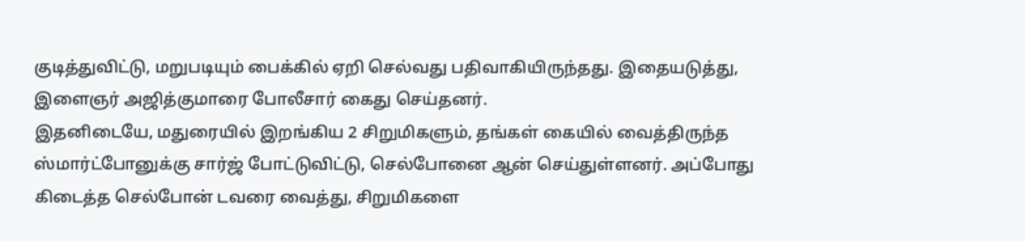குடித்துவிட்டு, மறுபடியும் பைக்கில் ஏறி செல்வது பதிவாகியிருந்தது. இதையடுத்து, இளைஞர் அஜித்குமாரை போலீசார் கைது செய்தனர்.
இதனிடையே, மதுரையில் இறங்கிய 2 சிறுமிகளும், தங்கள் கையில் வைத்திருந்த ஸ்மார்ட்போனுக்கு சார்ஜ் போட்டுவிட்டு, செல்போனை ஆன் செய்துள்ளனர். அப்போது கிடைத்த செல்போன் டவரை வைத்து, சிறுமிகளை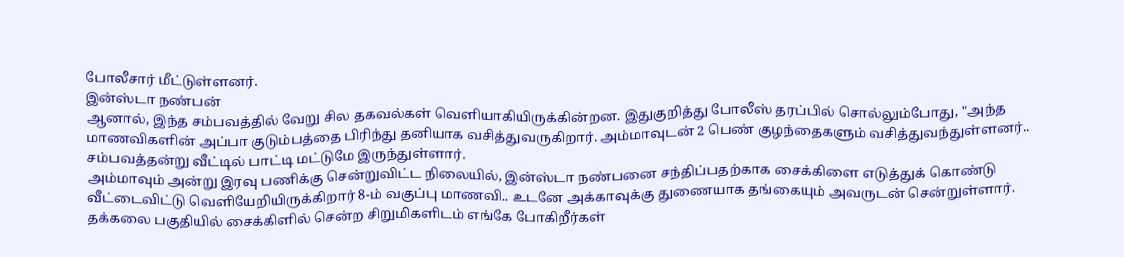போலீசார் மீட்டுள்ளனர்.
இன்ஸ்டா நண்பன்
ஆனால், இந்த சம்பவத்தில் வேறு சில தகவல்கள் வெளியாகியிருக்கின்றன. இதுகுறித்து போலீஸ் தரப்பில் சொல்லும்போது, "அந்த மாணவிகளின் அப்பா குடும்பத்தை பிரிந்து தனியாக வசித்துவருகிறார். அம்மாவுடன் 2 பெண் குழந்தைகளும் வசித்துவந்துள்ளனர்.. சம்பவத்தன்று வீட்டில் பாட்டி மட்டுமே இருந்துள்ளார்.
அம்மாவும் அன்று இரவு பணிக்கு சென்றுவிட்ட நிலையில், இன்ஸ்டா நண்பனை சந்திப்பதற்காக சைக்கிளை எடுத்துக் கொண்டு வீட்டைவிட்டு வெளியேறியிருக்கிறார் 8-ம் வகுப்பு மாணவி.. உடனே அக்காவுக்கு துணையாக தங்கையும் அவருடன் சென்றுள்ளார். தக்கலை பகுதியில் சைக்கிளில் சென்ற சிறுமிகளிடம் எங்கே போகிறீர்கள்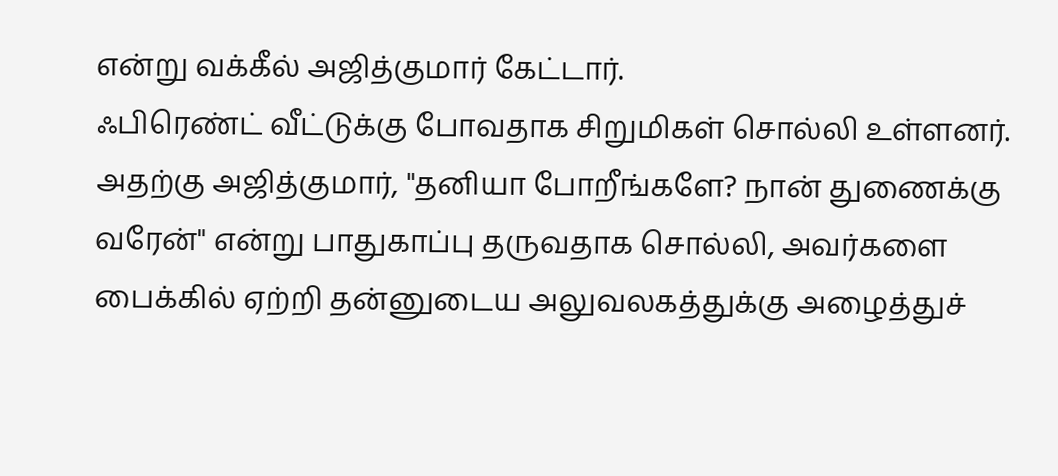என்று வக்கீல் அஜித்குமார் கேட்டார்.
ஃபிரெண்ட் வீட்டுக்கு போவதாக சிறுமிகள் சொல்லி உள்ளனர். அதற்கு அஜித்குமார், "தனியா போறீங்களே? நான் துணைக்கு வரேன்" என்று பாதுகாப்பு தருவதாக சொல்லி, அவர்களை பைக்கில் ஏற்றி தன்னுடைய அலுவலகத்துக்கு அழைத்துச்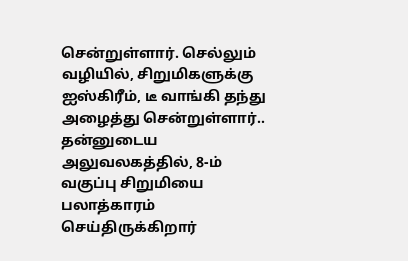சென்றுள்ளார். செல்லும் வழியில், சிறுமிகளுக்கு ஐஸ்கிரீம், டீ வாங்கி தந்து அழைத்து சென்றுள்ளார்..
தன்னுடைய அலுவலகத்தில், 8-ம் வகுப்பு சிறுமியை பலாத்காரம் செய்திருக்கிறார்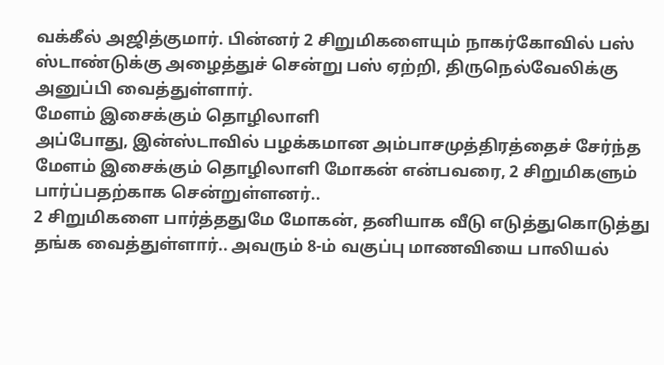வக்கீல் அஜித்குமார். பின்னர் 2 சிறுமிகளையும் நாகர்கோவில் பஸ் ஸ்டாண்டுக்கு அழைத்துச் சென்று பஸ் ஏற்றி, திருநெல்வேலிக்கு அனுப்பி வைத்துள்ளார்.
மேளம் இசைக்கும் தொழிலாளி
அப்போது, இன்ஸ்டாவில் பழக்கமான அம்பாசமுத்திரத்தைச் சேர்ந்த மேளம் இசைக்கும் தொழிலாளி மோகன் என்பவரை, 2 சிறுமிகளும் பார்ப்பதற்காக சென்றுள்ளனர்..
2 சிறுமிகளை பார்த்ததுமே மோகன், தனியாக வீடு எடுத்துகொடுத்து தங்க வைத்துள்ளார்.. அவரும் 8-ம் வகுப்பு மாணவியை பாலியல்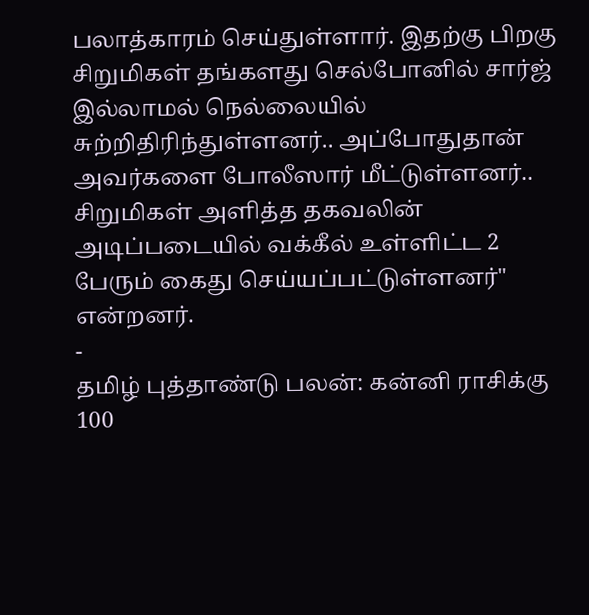பலாத்காரம் செய்துள்ளார். இதற்கு பிறகு சிறுமிகள் தங்களது செல்போனில் சார்ஜ் இல்லாமல் நெல்லையில் சுற்றிதிரிந்துள்ளனர்.. அப்போதுதான் அவர்களை போலீஸார் மீட்டுள்ளனர்.. சிறுமிகள் அளித்த தகவலின் அடிப்படையில் வக்கீல் உள்ளிட்ட 2 பேரும் கைது செய்யப்பட்டுள்ளனர்" என்றனர்.
-
தமிழ் புத்தாண்டு பலன்: கன்னி ராசிக்கு 100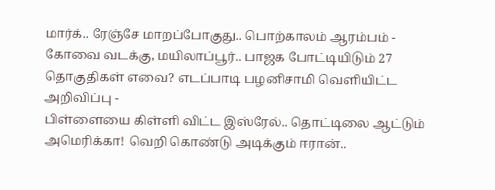மார்க்.. ரேஞ்சே மாறப்போகுது.. பொற்காலம் ஆரம்பம் -
கோவை வடக்கு, மயிலாப்பூர்.. பாஜக போட்டியிடும் 27 தொகுதிகள் எவை? எடப்பாடி பழனிசாமி வெளியிட்ட அறிவிப்பு -
பிள்ளையை கிள்ளி விட்ட இஸ்ரேல்.. தொட்டிலை ஆட்டும் அமெரிக்கா! வெறி கொண்டு அடிக்கும் ஈரான்..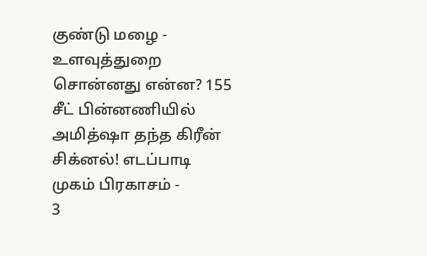குண்டு மழை -
உளவுத்துறை சொன்னது என்ன? 155 சீட் பின்னணியில் அமித்ஷா தந்த கிரீன் சிக்னல்! எடப்பாடி முகம் பிரகாசம் -
3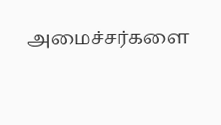அமைச்சர்களை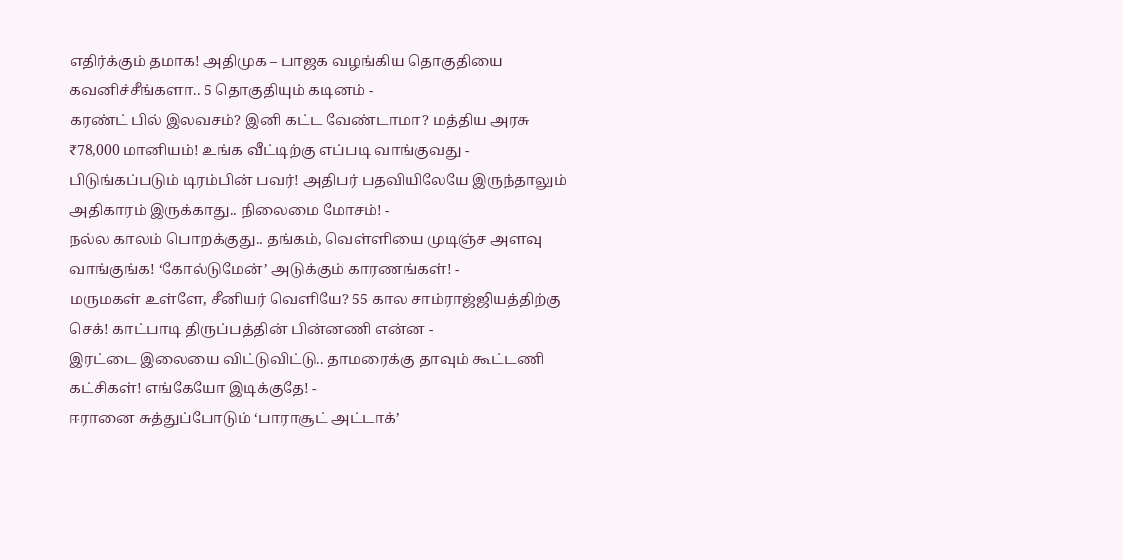எதிர்க்கும் தமாக! அதிமுக – பாஜக வழங்கிய தொகுதியை கவனிச்சீங்களா.. 5 தொகுதியும் கடினம் -
கரண்ட் பில் இலவசம்? இனி கட்ட வேண்டாமா? மத்திய அரசு ₹78,000 மானியம்! உங்க வீட்டிற்கு எப்படி வாங்குவது -
பிடுங்கப்படும் டிரம்பின் பவர்! அதிபர் பதவியிலேயே இருந்தாலும் அதிகாரம் இருக்காது.. நிலைமை மோசம்! -
நல்ல காலம் பொறக்குது.. தங்கம், வெள்ளியை முடிஞ்ச அளவு வாங்குங்க! ‘கோல்டுமேன்’ அடுக்கும் காரணங்கள்! -
மருமகள் உள்ளே, சீனியர் வெளியே? 55 கால சாம்ராஜ்ஜியத்திற்கு செக்! காட்பாடி திருப்பத்தின் பின்னணி என்ன -
இரட்டை இலையை விட்டுவிட்டு.. தாமரைக்கு தாவும் கூட்டணி கட்சிகள்! எங்கேயோ இடிக்குதே! -
ஈரானை சுத்துப்போடும் ‘பாராசூட் அட்டாக்’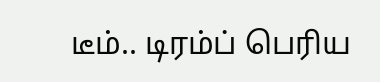டீம்.. டிரம்ப் பெரிய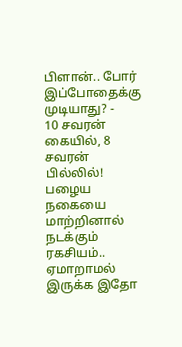பிளான்.. போர் இப்போதைக்கு முடியாது? -
10 சவரன் கையில், 8 சவரன் பில்லில்! பழைய நகையை மாற்றினால் நடக்கும் ரகசியம்.. ஏமாறாமல் இருக்க இதோ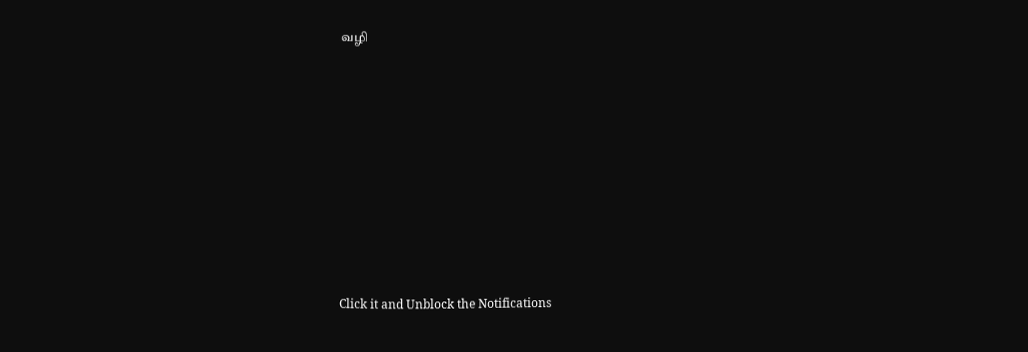வழி












Click it and Unblock the Notifications